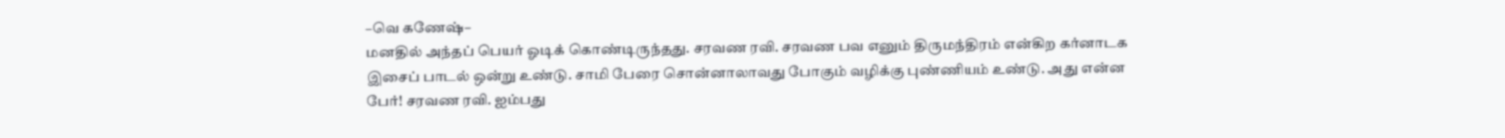–வெ கணேஷ்–
மனதில் அந்தப் பெயர் ஓடிக் கொண்டிருந்தது. சரவண ரவி. சரவண பவ எனும் திருமந்திரம் என்கிற கர்னாடக இசைப் பாடல் ஒன்று உண்டு. சாமி பேரை சொன்னாலாவது போகும் வழிக்கு புண்ணியம் உண்டு. அது என்ன பேர்! சரவண ரவி. ஐம்பது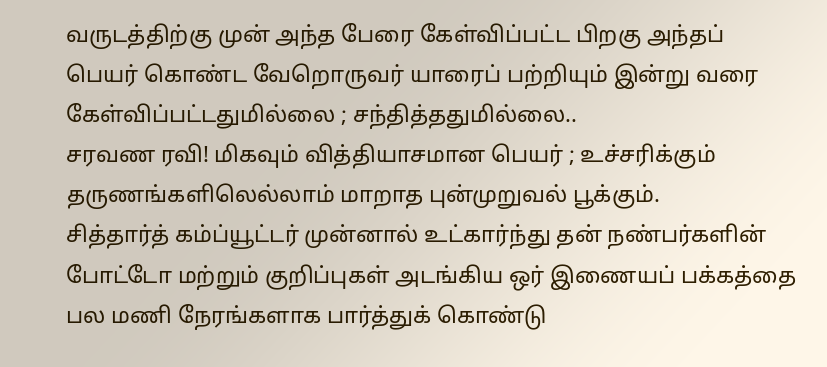வருடத்திற்கு முன் அந்த பேரை கேள்விப்பட்ட பிறகு அந்தப் பெயர் கொண்ட வேறொருவர் யாரைப் பற்றியும் இன்று வரை கேள்விப்பட்டதுமில்லை ; சந்தித்ததுமில்லை..
சரவண ரவி! மிகவும் வித்தியாசமான பெயர் ; உச்சரிக்கும் தருணங்களிலெல்லாம் மாறாத புன்முறுவல் பூக்கும்.
சித்தார்த் கம்ப்யூட்டர் முன்னால் உட்கார்ந்து தன் நண்பர்களின் போட்டோ மற்றும் குறிப்புகள் அடங்கிய ஒர் இணையப் பக்கத்தை பல மணி நேரங்களாக பார்த்துக் கொண்டு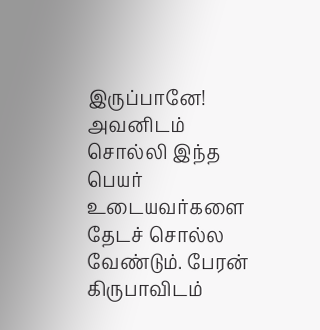இருப்பானே! அவனிடம் சொல்லி இந்த பெயர் உடையவர்களை தேடச் சொல்ல வேண்டும். பேரன் கிருபாவிடம்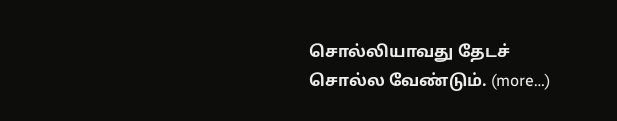சொல்லியாவது தேடச் சொல்ல வேண்டும். (more…)